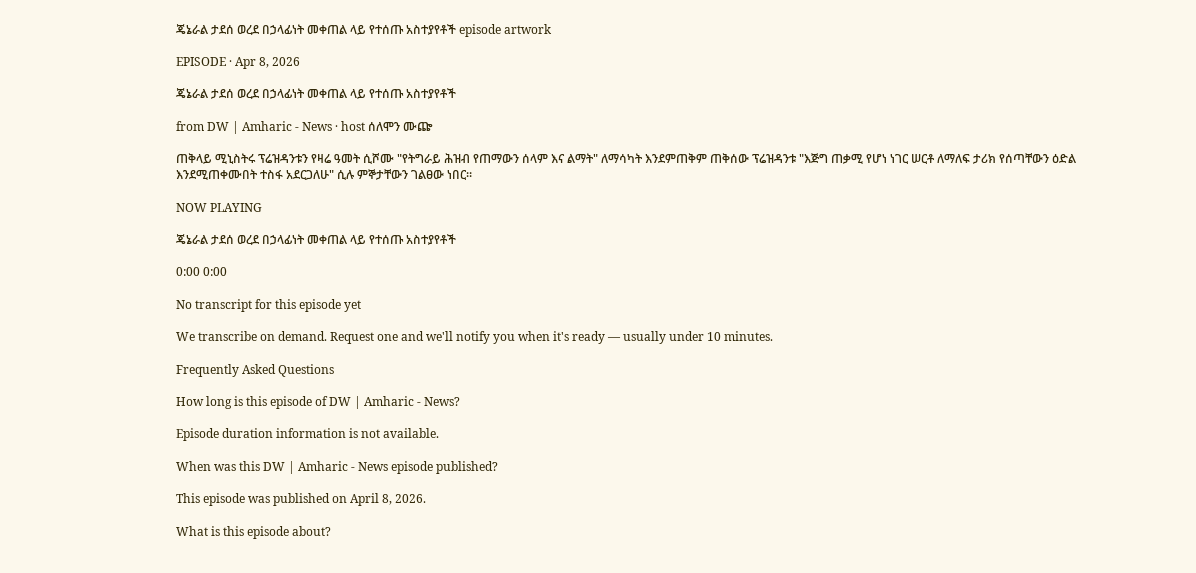ጄኔራል ታደሰ ወረደ በኃላፊነት መቀጠል ላይ የተሰጡ አስተያየቶች episode artwork

EPISODE · Apr 8, 2026

ጄኔራል ታደሰ ወረደ በኃላፊነት መቀጠል ላይ የተሰጡ አስተያየቶች

from DW | Amharic - News · host ሰለሞን ሙጬ

ጠቅላይ ሚኒስትሩ ፕሬዝዳንቱን የዛሬ ዓመት ሲሾሙ "የትግራይ ሕዝብ የጠማውን ሰላም እና ልማት" ለማሳካት እንደምጠቅም ጠቅሰው ፕሬዝዳንቱ "እጅግ ጠቃሚ የሆነ ነገር ሠርቶ ለማለፍ ታሪክ የሰጣቸውን ዕድል እንደሚጠቀሙበት ተስፋ አደርጋለሁ" ሲሉ ምኞታቸውን ገልፀው ነበር።

NOW PLAYING

ጄኔራል ታደሰ ወረደ በኃላፊነት መቀጠል ላይ የተሰጡ አስተያየቶች

0:00 0:00

No transcript for this episode yet

We transcribe on demand. Request one and we'll notify you when it's ready — usually under 10 minutes.

Frequently Asked Questions

How long is this episode of DW | Amharic - News?

Episode duration information is not available.

When was this DW | Amharic - News episode published?

This episode was published on April 8, 2026.

What is this episode about?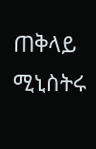ጠቅላይ ሚኒስትሩ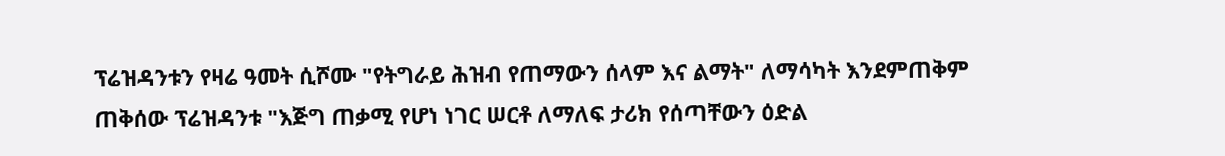ፕሬዝዳንቱን የዛሬ ዓመት ሲሾሙ "የትግራይ ሕዝብ የጠማውን ሰላም እና ልማት" ለማሳካት እንደምጠቅም ጠቅሰው ፕሬዝዳንቱ "እጅግ ጠቃሚ የሆነ ነገር ሠርቶ ለማለፍ ታሪክ የሰጣቸውን ዕድል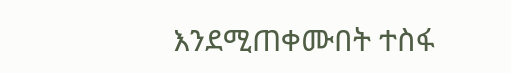እንደሚጠቀሙበት ተስፋ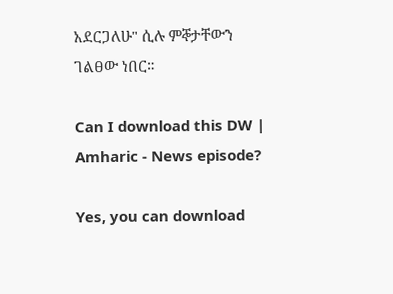አደርጋለሁ" ሲሉ ምኞታቸውን ገልፀው ነበር።

Can I download this DW | Amharic - News episode?

Yes, you can download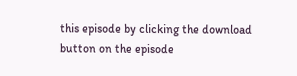this episode by clicking the download button on the episode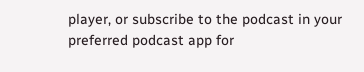player, or subscribe to the podcast in your preferred podcast app for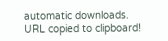automatic downloads.
URL copied to clipboard!